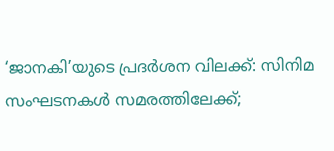‘ജാനകി’യുടെ പ്രദര്‍ശന വിലക്ക്: സിനിമ സംഘടനകള്‍ സമരത്തിലേക്ക്;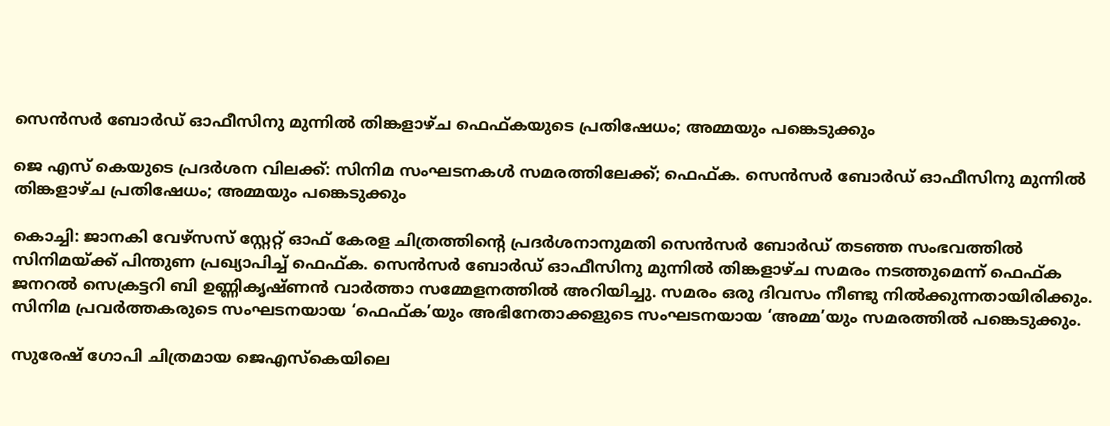സെന്‍സര്‍ ബോര്‍ഡ് ഓഫീസിനു മുന്നില്‍ തിങ്കളാഴ്ച ഫെഫ്കയുടെ പ്രതിഷേധം; അമ്മയും പങ്കെടുക്കും

ജെ എസ്‌ കെയുടെ പ്രദര്‍ശന വിലക്ക്: സിനിമ സംഘടനകള്‍ സമരത്തിലേക്ക്; ഫെഫ്ക. സെന്‍സര്‍ ബോര്‍ഡ് ഓഫീസിനു മുന്നില്‍ തിങ്കളാഴ്ച പ്രതിഷേധം; അമ്മയും പങ്കെടുക്കും

കൊച്ചി: ജാനകി വേഴ്‌സസ് സ്റ്റേറ്റ് ഓഫ് കേരള ചിത്രത്തിന്റെ പ്രദര്‍ശനാനുമതി സെന്‍സര്‍ ബോര്‍ഡ് തടഞ്ഞ സംഭവത്തില്‍ സിനിമയ്ക്ക് പിന്തുണ പ്രഖ്യാപിച്ച് ഫെഫ്ക. സെന്‍സര്‍ ബോര്‍ഡ് ഓഫീസിനു മുന്നില്‍ തിങ്കളാഴ്ച സമരം നടത്തുമെന്ന് ഫെഫ്ക ജനറല്‍ സെക്രട്ടറി ബി ഉണ്ണികൃഷ്ണന്‍ വാര്‍ത്താ സമ്മേളനത്തില്‍ അറിയിച്ചു. സമരം ഒരു ദിവസം നീണ്ടു നില്‍ക്കുന്നതായിരിക്കും. സിനിമ പ്രവര്‍ത്തകരുടെ സംഘടനയായ ‘ഫെഫ്ക’യും അഭിനേതാക്കളുടെ സംഘടനയായ ‘അമ്മ’യും സമരത്തില്‍ പങ്കെടുക്കും.

സുരേഷ് ഗോപി ചിത്രമായ ജെഎസ്‌കെയിലെ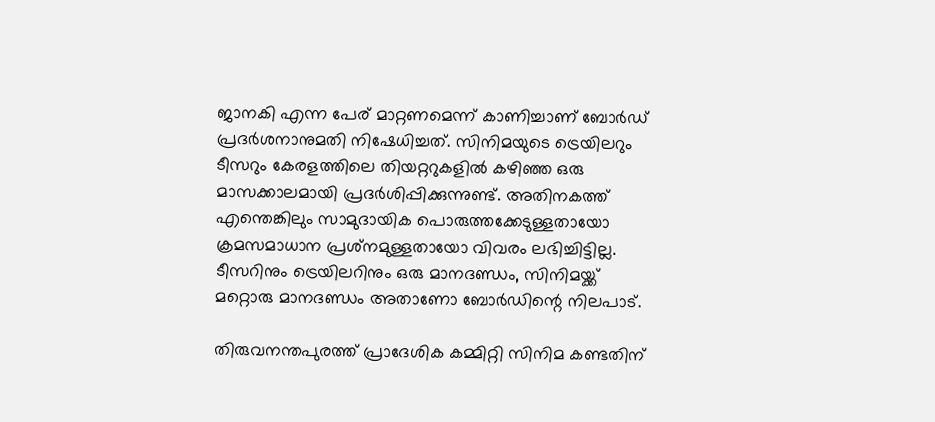ജാനകി എന്ന പേര് മാറ്റണമെന്ന് കാണിച്ചാണ് ബോര്‍ഡ് പ്രദര്‍ശനാനുമതി നിഷേധിച്ചത്. സിനിമയുടെ ട്രെയിലറും ടീസറും കേരളത്തിലെ തിയറ്ററുകളില്‍ കഴിഞ്ഞ ഒരു മാസക്കാലമായി പ്രദര്‍ശിപ്പിക്കുന്നുണ്ട്. അതിനകത്ത് എന്തെങ്കിലും സാമുദായിക പൊരുത്തക്കേടുള്ളതായോ ക്രമസമാധാന പ്രശ്‌നമുള്ളതായോ വിവരം ലഭിച്ചിട്ടില്ല. ടീസറിനും ട്രെയിലറിനും ഒരു മാനദണ്ഡം, സിനിമയ്ക്ക് മറ്റൊരു മാനദണ്ഡം അതാണോ ബോര്‍ഡിന്റെ നിലപാട്.

തിരുവനന്തപുരത്ത് പ്രാദേശിക കമ്മിറ്റി സിനിമ കണ്ടതിന്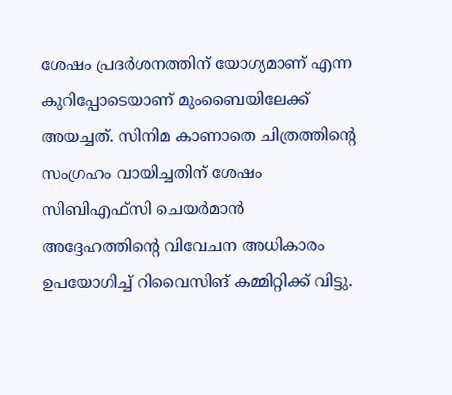ശേഷം പ്രദര്‍ശനത്തിന് യോഗ്യമാണ് എന്ന കുറിപ്പോടെയാണ് മുംബൈയിലേക്ക് അയച്ചത്. സിനിമ കാണാതെ ചിത്രത്തിന്റെ സംഗ്രഹം വായിച്ചതിന് ശേഷം സിബിഎഫ്‌സി ചെയര്‍മാന്‍ അദ്ദേഹത്തിന്റെ വിവേചന അധികാരം ഉപയോഗിച്ച് റിവൈസിങ് കമ്മിറ്റിക്ക് വിട്ടു.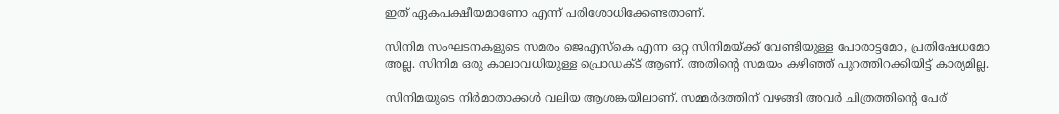ഇത് ഏകപക്ഷീയമാണോ എന്ന് പരിശോധിക്കേണ്ടതാണ്.

സിനിമ സംഘടനകളുടെ സമരം ജെഎസ്‌കെ എന്ന ഒറ്റ സിനിമയ്ക്ക് വേണ്ടിയുള്ള പോരാട്ടമോ, പ്രതിഷേധമോ അല്ല. സിനിമ ഒരു കാലാവധിയുള്ള പ്രൊഡക്ട് ആണ്. അതിന്റെ സമയം കഴിഞ്ഞ് പുറത്തിറക്കിയിട്ട് കാര്യമില്ല.

സിനിമയുടെ നിര്‍മാതാക്കള്‍ വലിയ ആശങ്കയിലാണ്. സമ്മര്‍ദത്തിന് വഴങ്ങി അവര്‍ ചിത്രത്തിന്റെ പേര്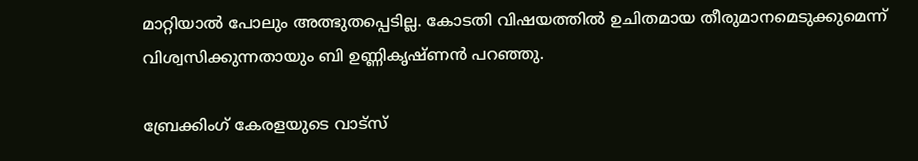മാറ്റിയാല്‍ പോലും അത്ഭുതപ്പെടില്ല. കോടതി വിഷയത്തില്‍ ഉചിതമായ തീരുമാനമെടുക്കുമെന്ന് വിശ്വസിക്കുന്നതായും ബി ഉണ്ണികൃഷ്ണന്‍ പറഞ്ഞു.

ബ്രേക്കിംഗ് കേരളയുടെ വാട്സ്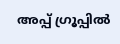അപ്പ് ഗ്രൂപ്പിൽ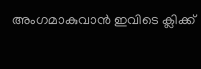അംഗമാകുവാൻ ഇവിടെ ക്ലിക്ക്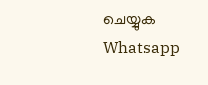ചെയ്യുക Whatsapp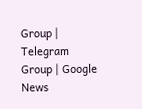Group | Telegram Group | Google News